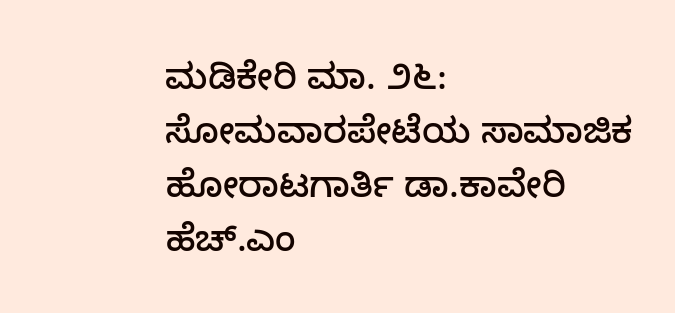ಮಡಿಕೇರಿ ಮಾ. ೨೬: ಸೋಮವಾರಪೇಟೆಯ ಸಾಮಾಜಿಕ ಹೋರಾಟಗಾರ್ತಿ ಡಾ.ಕಾವೇರಿ ಹೆಚ್.ಎಂ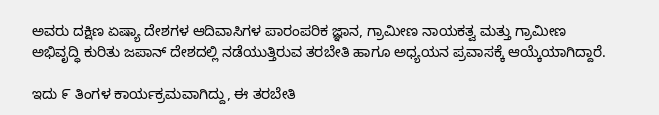ಅವರು ದಕ್ಷಿಣ ಏಷ್ಯಾ ದೇಶಗಳ ಆದಿವಾಸಿಗಳ ಪಾರಂಪರಿಕ ಜ್ಞಾನ, ಗ್ರಾಮೀಣ ನಾಯಕತ್ವ ಮತ್ತು ಗ್ರಾಮೀಣ ಅಭಿವೃದ್ಧಿ ಕುರಿತು ಜಪಾನ್ ದೇಶದಲ್ಲಿ ನಡೆಯುತ್ತಿರುವ ತರಬೇತಿ ಹಾಗೂ ಅಧ್ಯಯನ ಪ್ರವಾಸಕ್ಕೆ ಆಯ್ಕೆಯಾಗಿದ್ದಾರೆ.

ಇದು ೯ ತಿಂಗಳ ಕಾರ್ಯಕ್ರಮವಾಗಿದ್ದು, ಈ ತರಬೇತಿ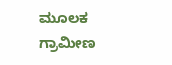ಮೂಲಕ ಗ್ರಾಮೀಣ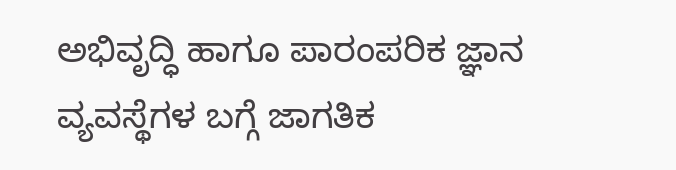ಅಭಿವೃದ್ಧಿ ಹಾಗೂ ಪಾರಂಪರಿಕ ಜ್ಞಾನ ವ್ಯವಸ್ಥೆಗಳ ಬಗ್ಗೆ ಜಾಗತಿಕ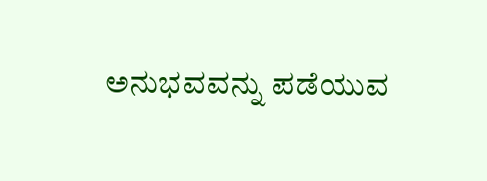ಅನುಭವವನ್ನು ಪಡೆಯುವ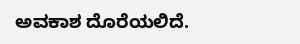ಅವಕಾಶ ದೊರೆಯಲಿದೆ.